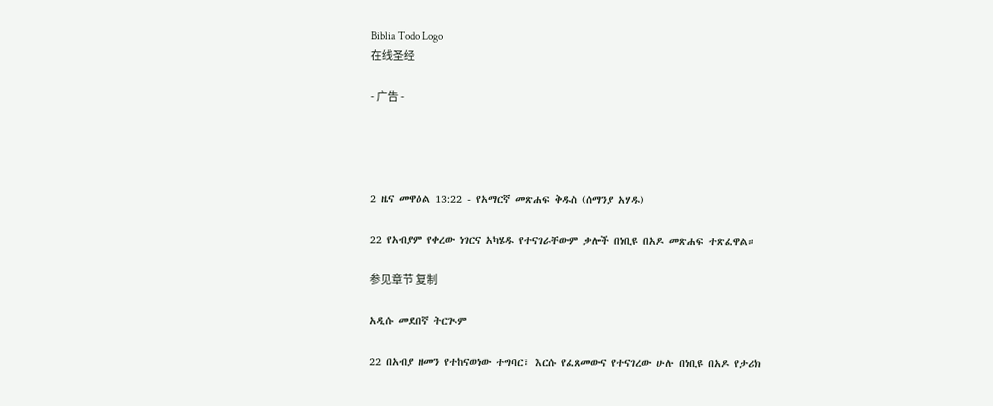Biblia Todo Logo
在线圣经

- 广告 -




2 ዜና መዋዕል 13:22 - የአማርኛ መጽሐፍ ቅዱስ (ሰማንያ አሃዱ)

22 የአብያም የቀረው ነገርና አካሄዱ የተናገራቸውም ቃሎች በነቢዩ በአዶ መጽሐፍ ተጽፈዋል።

参见章节 复制

አዲሱ መደበኛ ትርጒም

22 በአብያ ዘመን የተከናወነው ተግባር፣ እርሱ የፈጸመውና የተናገረው ሁሉ በነቢዩ በአዶ የታሪክ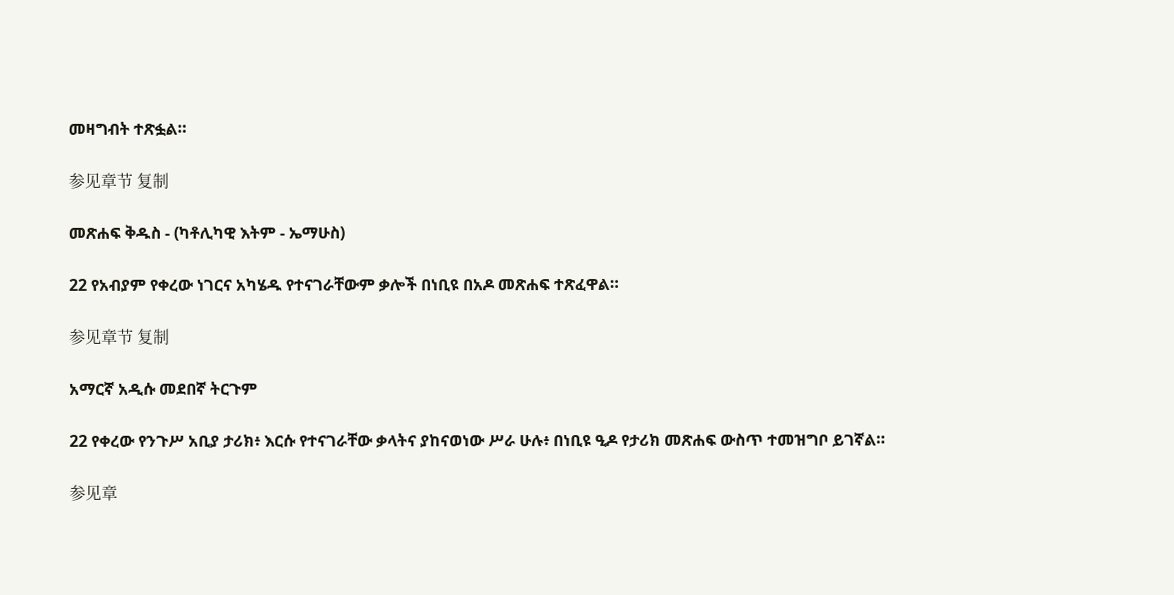መዛግብት ተጽፏል።

参见章节 复制

መጽሐፍ ቅዱስ - (ካቶሊካዊ እትም - ኤማሁስ)

22 የአብያም የቀረው ነገርና አካሄዱ የተናገራቸውም ቃሎች በነቢዩ በአዶ መጽሐፍ ተጽፈዋል።

参见章节 复制

አማርኛ አዲሱ መደበኛ ትርጉም

22 የቀረው የንጉሥ አቢያ ታሪክ፥ እርሱ የተናገራቸው ቃላትና ያከናወነው ሥራ ሁሉ፥ በነቢዩ ዒዶ የታሪክ መጽሐፍ ውስጥ ተመዝግቦ ይገኛል።

参见章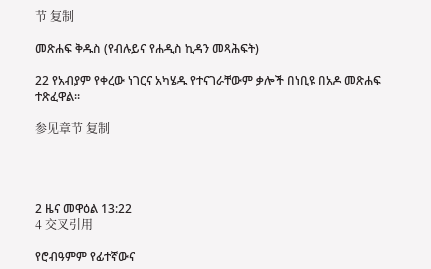节 复制

መጽሐፍ ቅዱስ (የብሉይና የሐዲስ ኪዳን መጻሕፍት)

22 የአብያም የቀረው ነገርና አካሄዱ የተናገራቸውም ቃሎች በነቢዩ በአዶ መጽሐፍ ተጽፈዋል።

参见章节 复制




2 ዜና መዋዕል 13:22
4 交叉引用

የሮብዓምም የፊተኛውና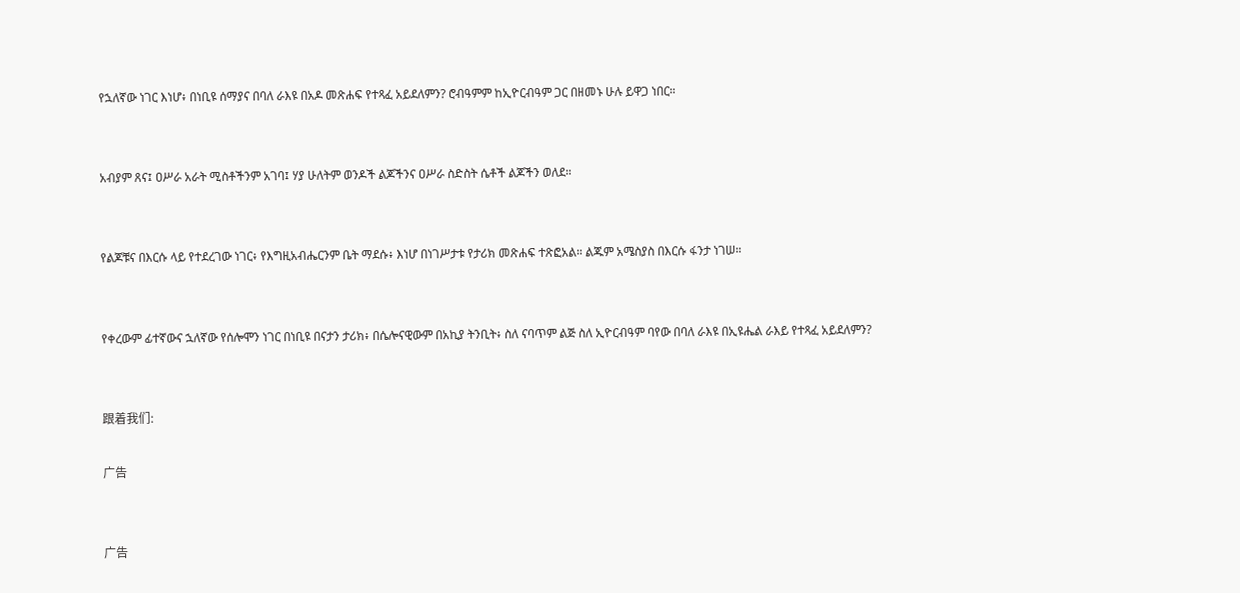የኋለኛው ነገር እነሆ፥ በነቢዩ ሰማያና በባለ ራእዩ በአዶ መጽሐፍ የተጻፈ አይደለምን? ሮብዓምም ከኢዮርብዓም ጋር በዘመኑ ሁሉ ይዋጋ ነበር።


አብያም ጸና፤ ዐሥራ አራት ሚስቶችንም አገባ፤ ሃያ ሁለትም ወንዶች ልጆችንና ዐሥራ ስድስት ሴቶች ልጆችን ወለደ።


የልጆቹና በእርሱ ላይ የተደረገው ነገር፥ የእግዚአብሔርንም ቤት ማደሱ፥ እነሆ በነገሥታቱ የታሪክ መጽሐፍ ተጽፎአል። ልጁም አሜስያስ በእርሱ ፋንታ ነገሠ።


የቀረውም ፊተኛውና ኋለኛው የሰሎሞን ነገር በነቢዩ በናታን ታሪክ፥ በሴሎናዊውም በአኪያ ትንቢት፥ ስለ ናባጥም ልጅ ስለ ኢዮርብዓም ባየው በባለ ራእዩ በኢዩሔል ራእይ የተጻፈ አይደለምን?


跟着我们:

广告


广告